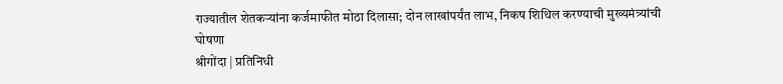राज्यातील शेतकऱ्यांना कर्जमाफीत मोठा दिलासा; दोन लाखांपर्यंत लाभ, निकष शिथिल करण्याची मुख्यमंत्र्यांची घोषणा
श्रीगोंदा | प्रतिनिधी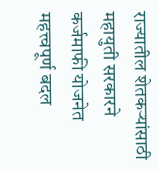राज्यातील शेतकऱ्यांसाठी महायुती सरकारने कर्जमाफी योजनेत महत्त्वपूर्ण बदल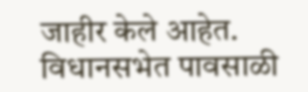जाहीर केले आहेत. विधानसभेत पावसाळी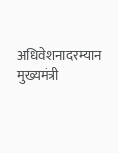अधिवेशनादरम्यान मुख्यमंत्री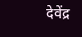देवेंद्र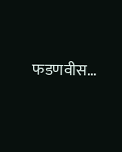फडणवीस...